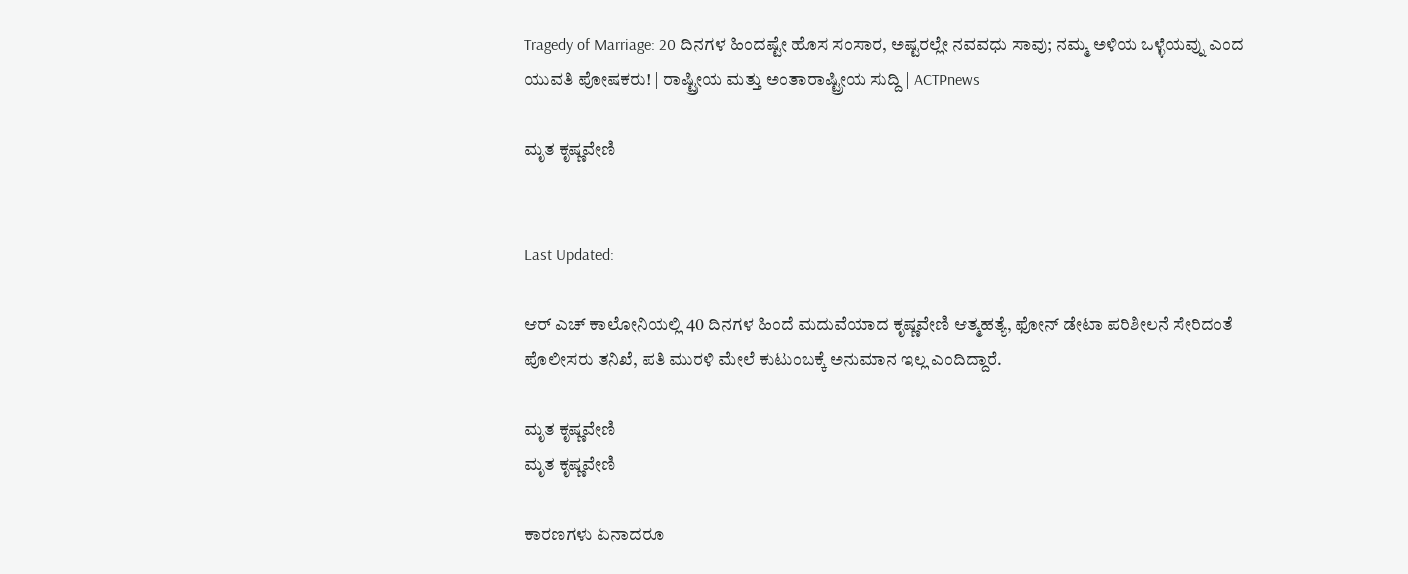Tragedy of Marriage: 20 ದಿನಗಳ ಹಿಂದಷ್ಟೇ ಹೊಸ ಸಂಸಾರ, ಅಷ್ಟರಲ್ಲೇ ನವವಧು ಸಾವು; ನಮ್ಮ ಅಳಿಯ ಒಳ್ಳೆಯವ್ನು ಎಂದ ಯುವತಿ ಪೋಷಕರು! | ರಾಷ್ಟ್ರೀಯ ಮತ್ತು ಅಂತಾರಾಷ್ಟ್ರೀಯ ಸುದ್ದಿ | ACTPnews

ಮೃತ ಕೃಷ್ಣವೇಣಿ


Last Updated:

ಆರ್ ಎಚ್ ಕಾಲೋನಿಯಲ್ಲಿ 40 ದಿನಗಳ ಹಿಂದೆ ಮದುವೆಯಾದ ಕೃಷ್ಣವೇಣಿ ಆತ್ಮಹತ್ಯೆ, ಫೋನ್ ಡೇಟಾ ಪರಿಶೀಲನೆ ಸೇರಿದಂತೆ ಪೊಲೀಸರು ತನಿಖೆ, ಪತಿ ಮುರಳಿ ಮೇಲೆ ಕುಟುಂಬಕ್ಕೆ ಅನುಮಾನ ಇಲ್ಲ ಎಂದಿದ್ದಾರೆ.

ಮೃತ ಕೃಷ್ಣವೇಣಿ
ಮೃತ ಕೃಷ್ಣವೇಣಿ

ಕಾರಣಗಳು ಏನಾದರೂ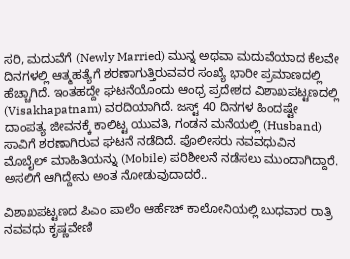ಸರಿ, ಮದುವೆಗೆ (Newly Married) ಮುನ್ನ ಅಥವಾ ಮದುವೆಯಾದ ಕೆಲವೇ ದಿನಗಳಲ್ಲಿ ಆತ್ಮಹತ್ಯೆಗೆ ಶರಣಾಗುತ್ತಿರುವವರ ಸಂಖ್ಯೆ ಭಾರೀ ಪ್ರಮಾಣದಲ್ಲಿ ಹೆಚ್ಚಾಗಿದೆ. ಇಂತಹದ್ದೇ ಘಟನೆಯೊಂದು ಆಂಧ್ರ ಪ್ರದೇಶದ ವಿಶಾಖಪಟ್ಟಣದಲ್ಲಿ (Visakhapatnam) ವರದಿಯಾಗಿದೆ. ಜಸ್ಟ್ 40 ದಿನಗಳ ಹಿಂದಷ್ಟೇ ದಾಂಪತ್ಯ ಜೀವನಕ್ಕೆ ಕಾಲಿಟ್ಟ ಯುವತಿ, ಗಂಡನ ಮನೆಯಲ್ಲಿ (Husband) ಸಾವಿಗೆ ಶರಣಾಗಿರುವ ಘಟನೆ ನಡೆದಿದೆ. ಪೊಲೀಸರು ನವವಧುವಿನ ಮೊಬೈಲ್ ಮಾಹಿತಿಯನ್ನು (Mobile) ಪರಿಶೀಲನೆ ನಡೆಸಲು ಮುಂದಾಗಿದ್ದಾರೆ. ಅಸಲಿಗೆ ಆಗಿದ್ದೇನು ಅಂತ ನೋಡುವುದಾದರೆ..

ವಿಶಾಖಪಟ್ಟಣದ ಪಿಎಂ ಪಾಲೆಂ ಆರ್ಹೆಚ್ ಕಾಲೋನಿಯಲ್ಲಿ ಬುಧವಾರ ರಾತ್ರಿ ನವವಧು ಕೃಷ್ಣವೇಣಿ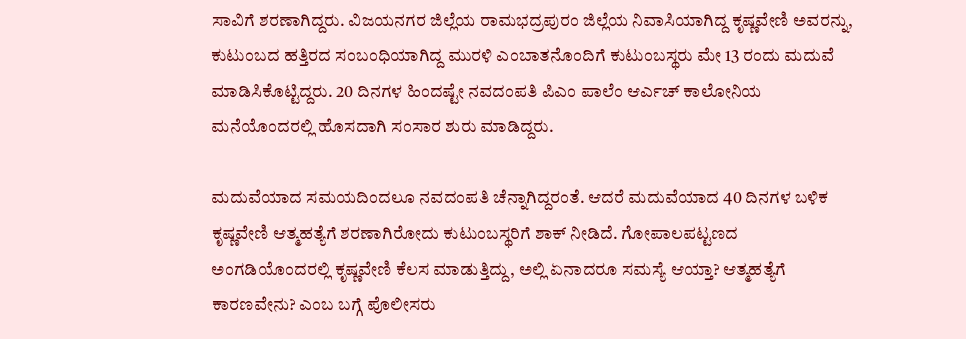ಸಾವಿಗೆ ಶರಣಾಗಿದ್ದರು. ವಿಜಯನಗರ ಜಿಲ್ಲೆಯ ರಾಮಭದ್ರಪುರಂ ಜಿಲ್ಲೆಯ ನಿವಾಸಿಯಾಗಿದ್ದ ಕೃಷ್ಣವೇಣಿ ಅವರನ್ನು, ಕುಟುಂಬದ ಹತ್ತಿರದ ಸಂಬಂಧಿಯಾಗಿದ್ದ ಮುರಳಿ ಎಂಬಾತನೊಂದಿಗೆ ಕುಟುಂಬಸ್ಥರು ಮೇ 13 ರಂದು ಮದುವೆ ಮಾಡಿಸಿಕೊಟ್ಟಿದ್ದರು. 20 ದಿನಗಳ ಹಿಂದಷ್ಟೇ ನವದಂಪತಿ ಪಿಎಂ ಪಾಲೆಂ ಆರ್ಎಚ್ ಕಾಲೋನಿಯ ಮನೆಯೊಂದರಲ್ಲಿ ಹೊಸದಾಗಿ ಸಂಸಾರ ಶುರು ಮಾಡಿದ್ದರು.

ಮದುವೆಯಾದ ಸಮಯದಿಂದಲೂ ನವದಂಪತಿ ಚೆನ್ನಾಗಿದ್ದರಂತೆ. ಆದರೆ ಮದುವೆಯಾದ 40 ದಿನಗಳ ಬಳಿಕ ಕೃಷ್ಣವೇಣಿ ಆತ್ಮಹತ್ಯೆಗೆ ಶರಣಾಗಿರೋದು ಕುಟುಂಬಸ್ಥರಿಗೆ ಶಾಕ್ ನೀಡಿದೆ. ಗೋಪಾಲಪಟ್ಟಣದ ಅಂಗಡಿಯೊಂದರಲ್ಲಿ ಕೃಷ್ಣವೇಣಿ ಕೆಲಸ ಮಾಡುತ್ತಿದ್ದು, ಅಲ್ಲಿ ಏನಾದರೂ ಸಮಸ್ಯೆ ಆಯ್ತಾ? ಆತ್ಮಹತ್ಯೆಗೆ ಕಾರಣವೇನು? ಎಂಬ ಬಗ್ಗೆ ಪೊಲೀಸರು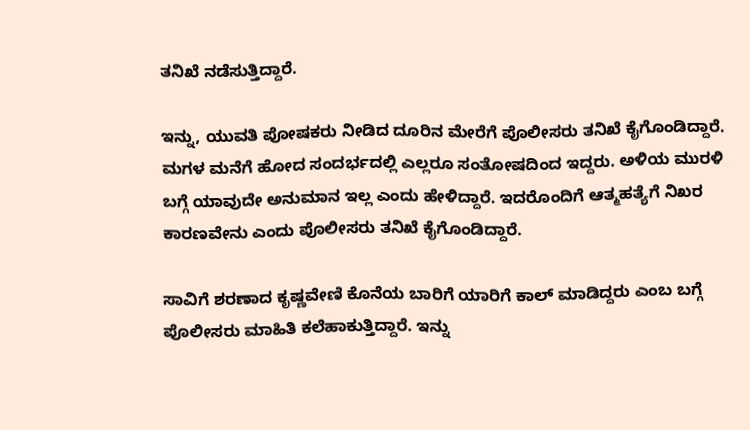ತನಿಖೆ ನಡೆಸುತ್ತಿದ್ದಾರೆ.

ಇನ್ನು, ಯುವತಿ ಪೋಷಕರು ನೀಡಿದ ದೂರಿನ ಮೇರೆಗೆ ಪೊಲೀಸರು ತನಿಖೆ ಕೈಗೊಂಡಿದ್ದಾರೆ. ಮಗಳ ಮನೆಗೆ ಹೋದ ಸಂದರ್ಭದಲ್ಲಿ ಎಲ್ಲರೂ ಸಂತೋಷದಿಂದ ಇದ್ದರು. ಅಳಿಯ ಮುರಳಿ ಬಗ್ಗೆ ಯಾವುದೇ ಅನುಮಾನ ಇಲ್ಲ ಎಂದು ಹೇಳಿದ್ದಾರೆ. ಇದರೊಂದಿಗೆ ಆತ್ಮಹತ್ಯೆಗೆ ನಿಖರ ಕಾರಣವೇನು ಎಂದು ಪೊಲೀಸರು ತನಿಖೆ ಕೈಗೊಂಡಿದ್ದಾರೆ.

ಸಾವಿಗೆ ಶರಣಾದ ಕೃಷ್ಣವೇಣಿ ಕೊನೆಯ ಬಾರಿಗೆ ಯಾರಿಗೆ ಕಾಲ್ ಮಾಡಿದ್ದರು ಎಂಬ ಬಗ್ಗೆ ಪೊಲೀಸರು ಮಾಹಿತಿ ಕಲೆಹಾಕುತ್ತಿದ್ದಾರೆ. ಇನ್ನು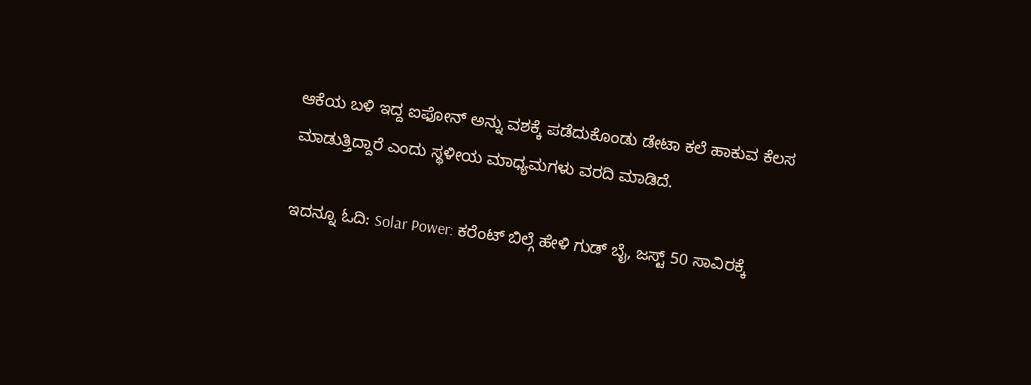ಆಕೆಯ ಬಳಿ ಇದ್ದ ಐಫೋನ್ ಅನ್ನು ವಶಕ್ಕೆ ಪಡೆದುಕೊಂಡು ಡೇಟಾ ಕಲೆ ಹಾಕುವ ಕೆಲಸ ಮಾಡುತ್ತಿದ್ದಾರೆ ಎಂದು ಸ್ಥಳೀಯ ಮಾಧ್ಯಮಗಳು ವರದಿ ಮಾಡಿದೆ.

ಇದನ್ನೂ ಓದಿ: Solar Power: ಕರೆಂಟ್ ಬಿಲ್ಗೆ ಹೇಳಿ ಗುಡ್ ಬೈ, ಜಸ್ಟ್ 50 ಸಾವಿರಕ್ಕೆ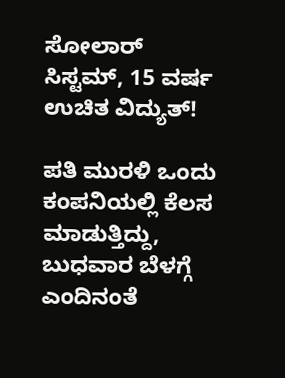ಸೋಲಾರ್ ಸಿಸ್ಟಮ್, 15 ವರ್ಷ ಉಚಿತ ವಿದ್ಯುತ್!

ಪತಿ ಮುರಳಿ ಒಂದು ಕಂಪನಿಯಲ್ಲಿ ಕೆಲಸ ಮಾಡುತ್ತಿದ್ದು, ಬುಧವಾರ ಬೆಳಗ್ಗೆ ಎಂದಿನಂತೆ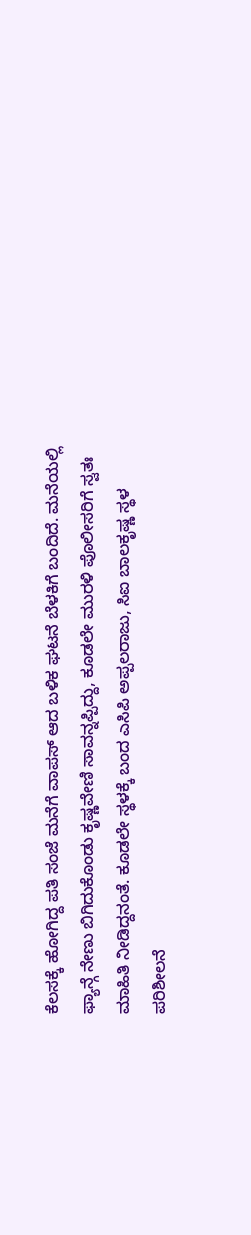ಕೆಲಸಕ್ಕೆ ಹೋಗಿದ್ದ ಪತಿ ಸಂಜೆ ಮನೆಗೆ ವಾಪಸ್ ಆದ ಬಳಿಕ ಘಟನೆ ಬೆಳಕಿಗೆ ಬಂದಿದೆ. ಮನೆಯಲ್ಲಿ ಫ್ಯಾನ್ಗೆ ನೇಣು ಬಿಗಿದುಕೊಂಡು ಕೃಷ್ಣವೇಣಿ ಸಾವನ್ನಪ್ಪಿದ್ದು, ಕೂಡಲೇ ಮುರಳಿ ಪೊಲೀಸರಿಗೆ ಸ್ವತಃ ಮಾಹಿತಿ ನೀಡಿದ್ದನಂತೆ. ಕೂಡಲೇ ಸ್ಥಳಕ್ಕೆ ಬಂದ ಎಸಿಪಿ ಅಪ್ಪಲರಾಜು, ಸಿಐ ಬಾಲಕೃಷ್ಣ ಸ್ಥಳ ಪರಿಶೀಲನೆ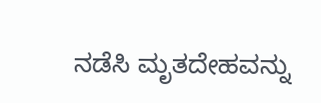ನಡೆಸಿ ಮೃತದೇಹವನ್ನು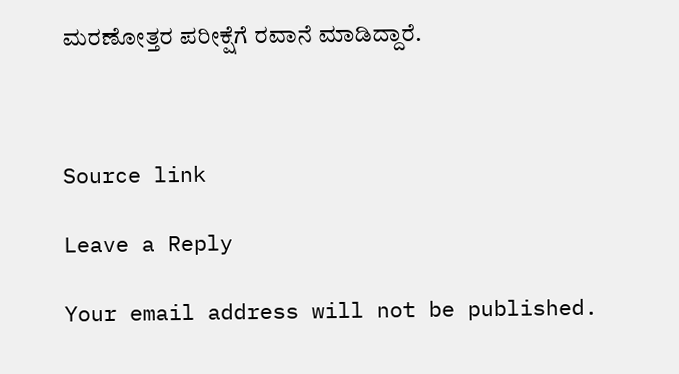ಮರಣೋತ್ತರ ಪರೀಕ್ಷೆಗೆ ರವಾನೆ ಮಾಡಿದ್ದಾರೆ.



Source link

Leave a Reply

Your email address will not be published.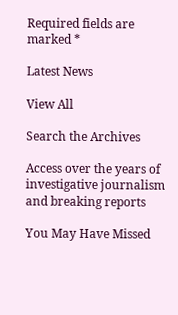Required fields are marked *

Latest News

View All

Search the Archives

Access over the years of investigative journalism and breaking reports

You May Have Missed